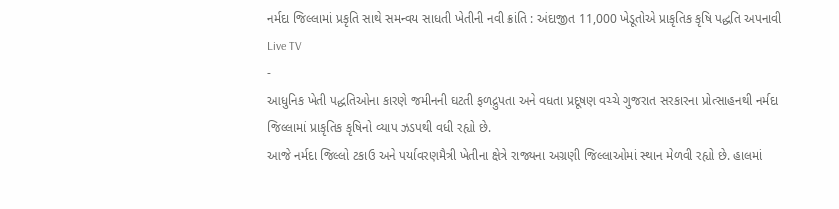નર્મદા જિલ્લામાં પ્રકૃતિ સાથે સમન્વય સાધતી ખેતીની નવી ક્રાંતિ : અંદાજીત 11,000 ખેડૂતોએ પ્રાકૃતિક કૃષિ પદ્ધતિ અપનાવી
Live TV
-
આધુનિક ખેતી પદ્ધતિઓના કારણે જમીનની ઘટતી ફળદ્રુપતા અને વધતા પ્રદૂષણ વચ્ચે ગુજરાત સરકારના પ્રોત્સાહનથી નર્મદા જિલ્લામાં પ્રાકૃતિક કૃષિનો વ્યાપ ઝડપથી વધી રહ્યો છે.
આજે નર્મદા જિલ્લો ટકાઉ અને પર્યાવરણમૈત્રી ખેતીના ક્ષેત્રે રાજ્યના અગ્રણી જિલ્લાઓમાં સ્થાન મેળવી રહ્યો છે. હાલમાં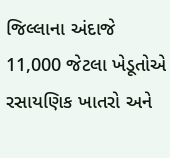જિલ્લાના અંદાજે 11,000 જેટલા ખેડૂતોએ રસાયણિક ખાતરો અને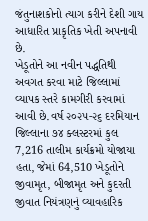જંતુનાશકોનો ત્યાગ કરીને દેશી ગાય આધારિત પ્રાકૃતિક ખેતી અપનાવી છે.
ખેડૂતોને આ નવીન પદ્ધતિથી અવગત કરવા માટે જિલ્લામાં વ્યાપક સ્તરે કામગીરી કરવામાં આવી છે.વર્ષ ૨૦૨૫-૨૬ દરમિયાન જિલ્લાના ૭૪ ક્લસ્ટરમાં કુલ 7,216 તાલીમ કાર્યક્રમો યોજાયા હતા, જેમાં 64,510 ખેડૂતોને જીવામૃત, બીજામૃત અને કુદરતી જીવાત નિયંત્રણનું વ્યાવહારિક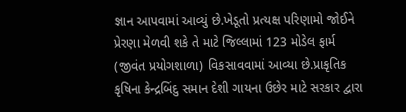જ્ઞાન આપવામાં આવ્યું છે.ખેડૂતો પ્રત્યક્ષ પરિણામો જોઈને પ્રેરણા મેળવી શકે તે માટે જિલ્લામાં 123 મોડેલ ફાર્મ (જીવંત પ્રયોગશાળા) વિકસાવવામાં આવ્યા છે.પ્રાકૃતિક કૃષિના કેન્દ્રબિંદુ સમાન દેશી ગાયના ઉછેર માટે સરકાર દ્વારા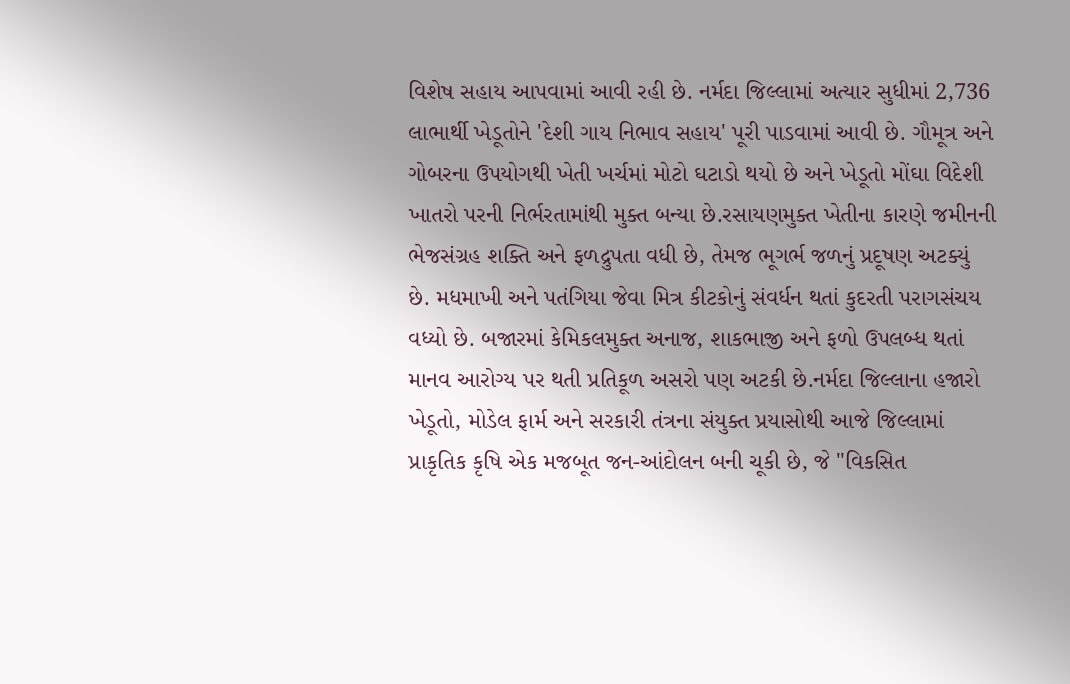વિશેષ સહાય આપવામાં આવી રહી છે. નર્મદા જિલ્લામાં અત્યાર સુધીમાં 2,736 લાભાર્થી ખેડૂતોને 'દેશી ગાય નિભાવ સહાય' પૂરી પાડવામાં આવી છે. ગૌમૂત્ર અને ગોબરના ઉપયોગથી ખેતી ખર્ચમાં મોટો ઘટાડો થયો છે અને ખેડૂતો મોંઘા વિદેશી ખાતરો પરની નિર્ભરતામાંથી મુક્ત બન્યા છે.રસાયણમુક્ત ખેતીના કારણે જમીનની ભેજસંગ્રહ શક્તિ અને ફળદ્રુપતા વધી છે, તેમજ ભૂગર્ભ જળનું પ્રદૂષણ અટક્યું છે. મધમાખી અને પતંગિયા જેવા મિત્ર કીટકોનું સંવર્ધન થતાં કુદરતી પરાગસંચય વધ્યો છે. બજારમાં કેમિકલમુક્ત અનાજ, શાકભાજી અને ફળો ઉપલબ્ધ થતાં માનવ આરોગ્ય પર થતી પ્રતિકૂળ અસરો પણ અટકી છે.નર્મદા જિલ્લાના હજારો ખેડૂતો, મોડેલ ફાર્મ અને સરકારી તંત્રના સંયુક્ત પ્રયાસોથી આજે જિલ્લામાં પ્રાકૃતિક કૃષિ એક મજબૂત જન-આંદોલન બની ચૂકી છે, જે "વિકસિત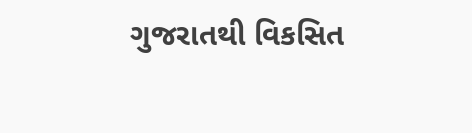ગુજરાતથી વિકસિત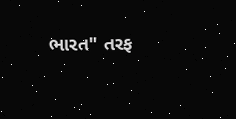ભારત" તરફ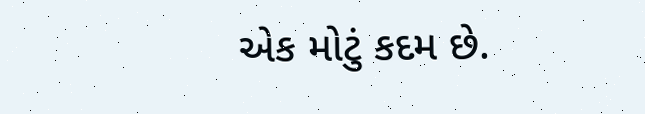એક મોટું કદમ છે.